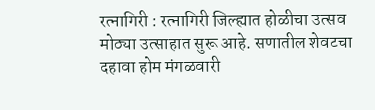रत्नागिरी : रत्नागिरी जिल्ह्यात होळीचा उत्सव मोठ्या उत्साहात सुरू आहे. सणातील शेवटचा दहावा होम मंगळवारी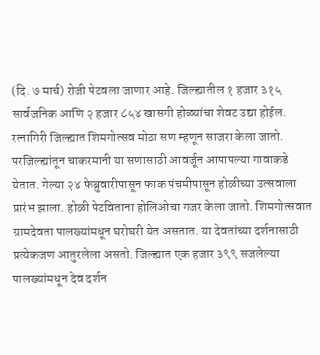(दि. ७ मार्च) रोजी पेटवला जाणार आहे. जिल्ह्यातील १ हजार ३१५ सार्वजनिक आणि २ हजार ८५४ खासगी होळ्यांचा शेवट उद्या होईल.
रत्नागिरी जिल्ह्यात शिमगोत्सव मोठा सण म्हणून साजरा केला जातो. परजिल्ह्यांतून चाकरमानी या सणासाठी आवर्जून आपापल्या गावाकडे येतात. गेल्या २४ फेब्रुवारीपासून फाक पंचमीपासून होळीच्या उत्सवाला प्रारंभ झाला. होळी पेटविताना होलिओचा गजर केला जातो. शिमगोत्सवात ग्रामदेवता पालख्यांमधून घरोघरी येत असतात. या देवतांच्या दर्शनासाठी प्रत्येकजण आतुरलेला असतो. जिल्ह्यात एक हजार ३९९ सजलेल्या पालख्यांमधून देव दर्शन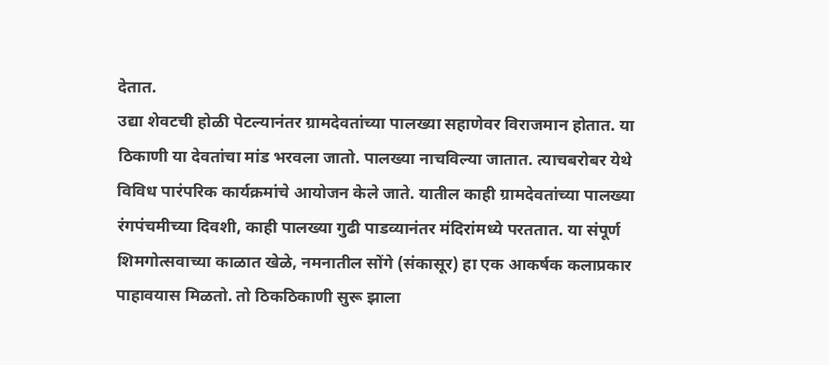देतात.
उद्या शेवटची होळी पेटल्यानंतर ग्रामदेवतांच्या पालख्या सहाणेवर विराजमान होतात. या ठिकाणी या देवतांचा मांड भरवला जातो. पालख्या नाचविल्या जातात. त्याचबरोबर येथे विविध पारंपरिक कार्यक्रमांचे आयोजन केले जाते. यातील काही ग्रामदेवतांच्या पालख्या रंगपंचमीच्या दिवशी, काही पालख्या गुढी पाडव्यानंतर मंदिरांमध्ये परततात. या संपूर्ण शिमगोत्सवाच्या काळात खेळे, नमनातील सोंगे (संकासूर) हा एक आकर्षक कलाप्रकार पाहावयास मिळतो. तो ठिकठिकाणी सुरू झाला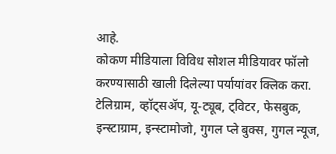आहे.
कोकण मीडियाला विविध सोशल मीडियावर फॉलो करण्यासाठी खाली दिलेल्या पर्यायांवर क्लिक करा.
टेलिग्राम, व्हॉट्सॲप, यू-ट्यूब, ट्विटर, फेसबुक, इन्स्टाग्राम, इन्स्टामोजो, गुगल प्ले बुक्स, गुगल न्यूज,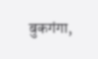बुकगंगा,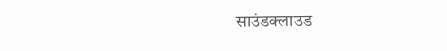साउंडक्लाउड